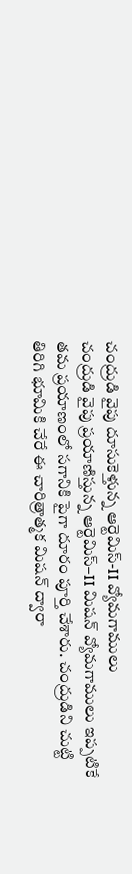చంద్రుడి వైపు దూసుకెళ్తున్న ఆర్టెమిస్-II వ్యోమగాములు
చంద్రుడి వైపు ప్రయాణిస్తున్న ఆర్టెమిస్–II మిషన్ వ్యోమగాములు ఇప్పటికే తమ ప్రయాణంలో సగానికి పైగా దూరం పూర్తి చేశారు. చంద్రుడిని చుట్టి తిరిగి భూమికి చేరే ఈ చారిత్రాత్మక మిషన్ ద్వారా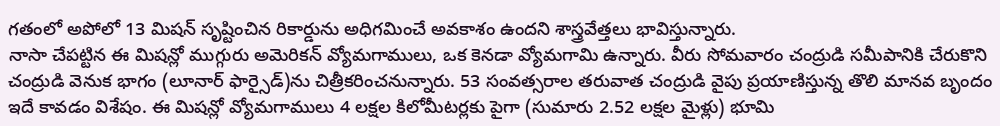గతంలో అపోలో 13 మిషన్ సృష్టించిన రికార్డును అధిగమించే అవకాశం ఉందని శాస్త్రవేత్తలు భావిస్తున్నారు.
నాసా చేపట్టిన ఈ మిషన్లో ముగ్గురు అమెరికన్ వ్యోమగాములు, ఒక కెనడా వ్యోమగామి ఉన్నారు. వీరు సోమవారం చంద్రుడి సమీపానికి చేరుకొని చంద్రుడి వెనుక భాగం (లూనార్ ఫార్సైడ్)ను చిత్రీకరించనున్నారు. 53 సంవత్సరాల తరువాత చంద్రుడి వైపు ప్రయాణిస్తున్న తొలి మానవ బృందం ఇదే కావడం విశేషం. ఈ మిషన్లో వ్యోమగాములు 4 లక్షల కిలోమీటర్లకు పైగా (సుమారు 2.52 లక్షల మైళ్లు) భూమి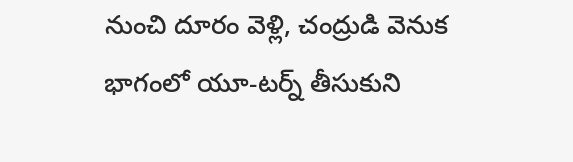నుంచి దూరం వెళ్లి, చంద్రుడి వెనుక భాగంలో యూ-టర్న్ తీసుకుని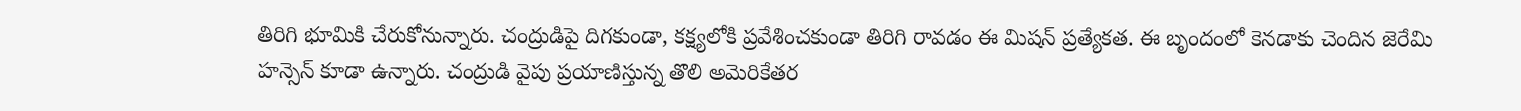తిరిగి భూమికి చేరుకోనున్నారు. చంద్రుడిపై దిగకుండా, కక్ష్యలోకి ప్రవేశించకుండా తిరిగి రావడం ఈ మిషన్ ప్రత్యేకత. ఈ బృందంలో కెనడాకు చెందిన జెరేమి హన్సెన్ కూడా ఉన్నారు. చంద్రుడి వైపు ప్రయాణిస్తున్న తొలి అమెరికేతర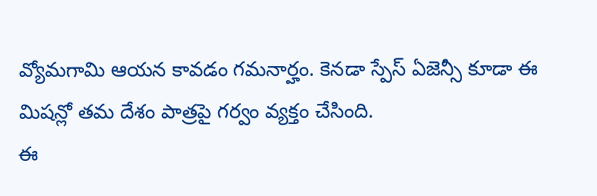వ్యోమగామి ఆయన కావడం గమనార్హం. కెనడా స్పేస్ ఏజెన్సీ కూడా ఈ మిషన్లో తమ దేశం పాత్రపై గర్వం వ్యక్తం చేసింది.
ఈ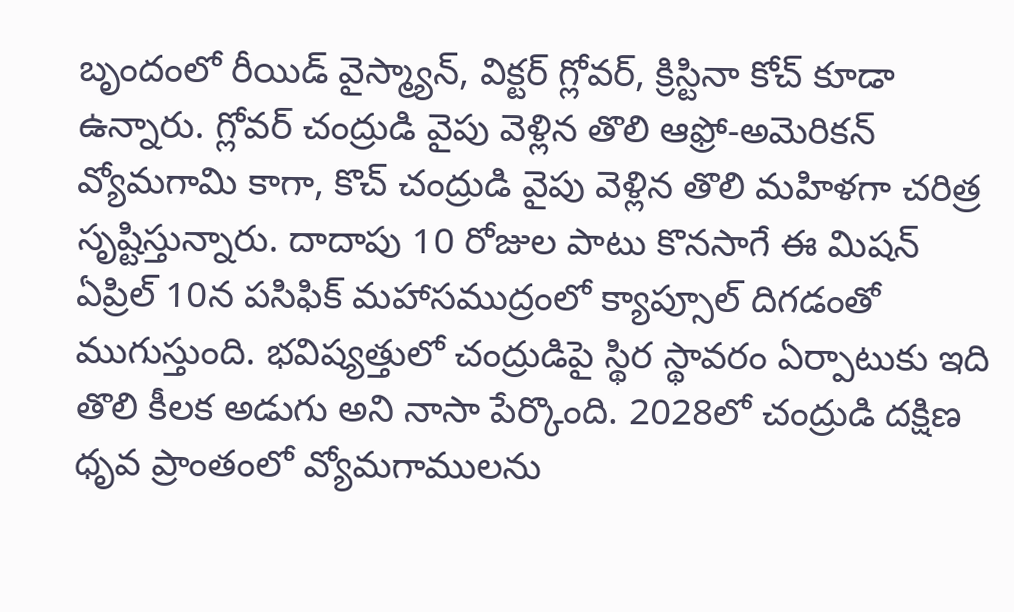బృందంలో రీయిడ్ వైస్మ్యాన్, విక్టర్ గ్లోవర్, క్రిస్టినా కోచ్ కూడా ఉన్నారు. గ్లోవర్ చంద్రుడి వైపు వెళ్లిన తొలి ఆఫ్రో-అమెరికన్ వ్యోమగామి కాగా, కొచ్ చంద్రుడి వైపు వెళ్లిన తొలి మహిళగా చరిత్ర సృష్టిస్తున్నారు. దాదాపు 10 రోజుల పాటు కొనసాగే ఈ మిషన్ ఏప్రిల్ 10న పసిఫిక్ మహాసముద్రంలో క్యాప్సూల్ దిగడంతో ముగుస్తుంది. భవిష్యత్తులో చంద్రుడిపై స్థిర స్థావరం ఏర్పాటుకు ఇది తొలి కీలక అడుగు అని నాసా పేర్కొంది. 2028లో చంద్రుడి దక్షిణ ధృవ ప్రాంతంలో వ్యోమగాములను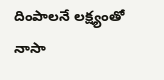దింపాలనే లక్ష్యంతో నాసా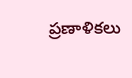ప్రణాళికలు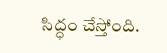సిద్ధం చేస్తోంది.